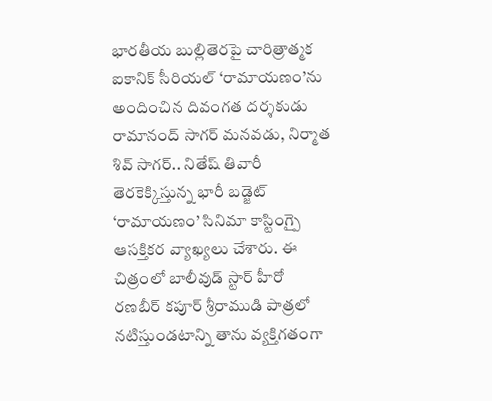భారతీయ బుల్లితెరపై చారిత్రాత్మక ఐకానిక్ సీరియల్ ‘రామాయణం’ను అందించిన దివంగత దర్శకుడు రామానంద్ సాగర్ మనవడు, నిర్మాత శివ్ సాగర్.. నితేష్ తివారీ తెరకెక్కిస్తున్న భారీ బడ్జెట్ ‘రామాయణం’ సినిమా కాస్టింగ్పై ఆసక్తికర వ్యాఖ్యలు చేశారు. ఈ చిత్రంలో బాలీవుడ్ స్టార్ హీరో రణబీర్ కపూర్ శ్రీరాముడి పాత్రలో నటిస్తుండటాన్ని తాను వ్యక్తిగతంగా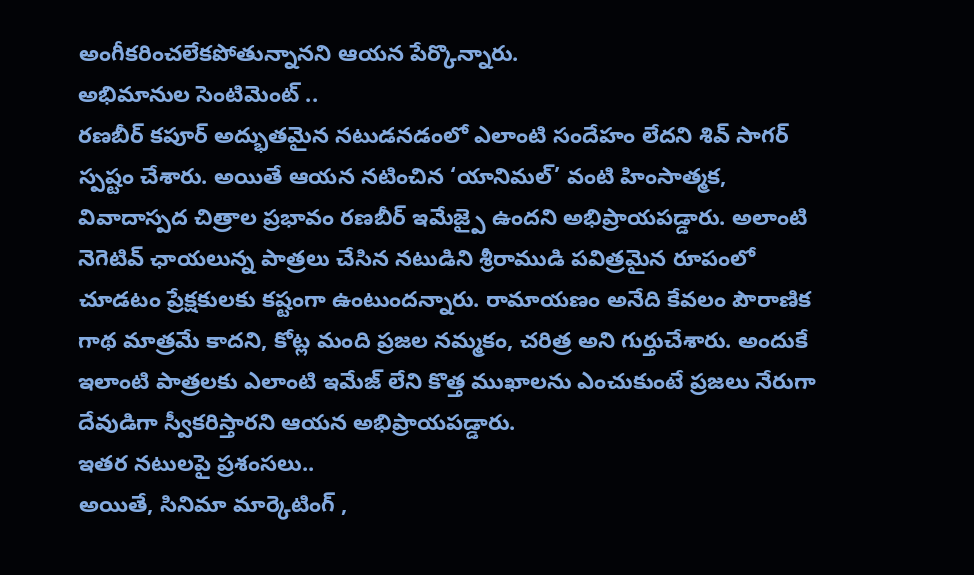అంగీకరించలేకపోతున్నానని ఆయన పేర్కొన్నారు.
అభిమానుల సెంటిమెంట్ ..
రణబీర్ కపూర్ అద్భుతమైన నటుడనడంలో ఎలాంటి సందేహం లేదని శివ్ సాగర్ స్పష్టం చేశారు. అయితే ఆయన నటించిన ‘యానిమల్’ వంటి హింసాత్మక, వివాదాస్పద చిత్రాల ప్రభావం రణబీర్ ఇమేజ్పై ఉందని అభిప్రాయపడ్డారు. అలాంటి నెగెటివ్ ఛాయలున్న పాత్రలు చేసిన నటుడిని శ్రీరాముడి పవిత్రమైన రూపంలో చూడటం ప్రేక్షకులకు కష్టంగా ఉంటుందన్నారు. రామాయణం అనేది కేవలం పౌరాణిక గాథ మాత్రమే కాదని, కోట్ల మంది ప్రజల నమ్మకం, చరిత్ర అని గుర్తుచేశారు. అందుకే ఇలాంటి పాత్రలకు ఎలాంటి ఇమేజ్ లేని కొత్త ముఖాలను ఎంచుకుంటే ప్రజలు నేరుగా దేవుడిగా స్వీకరిస్తారని ఆయన అభిప్రాయపడ్డారు.
ఇతర నటులపై ప్రశంసలు..
అయితే, సినిమా మార్కెటింగ్ ,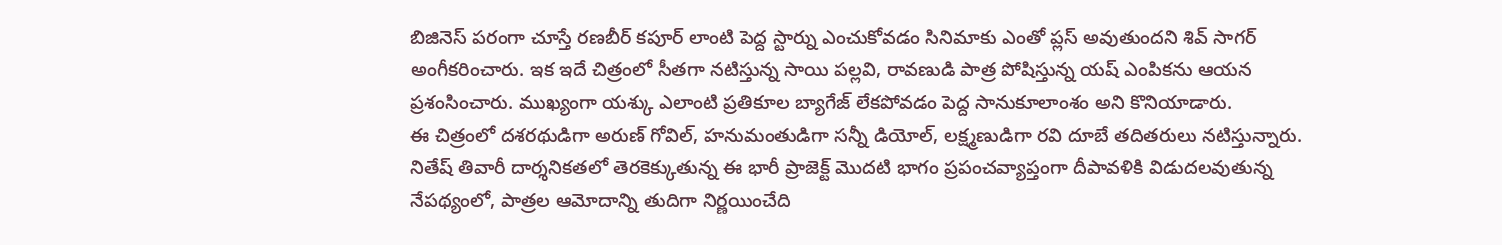బిజినెస్ పరంగా చూస్తే రణబీర్ కపూర్ లాంటి పెద్ద స్టార్ను ఎంచుకోవడం సినిమాకు ఎంతో ప్లస్ అవుతుందని శివ్ సాగర్ అంగీకరించారు. ఇక ఇదే చిత్రంలో సీతగా నటిస్తున్న సాయి పల్లవి, రావణుడి పాత్ర పోషిస్తున్న యష్ ఎంపికను ఆయన ప్రశంసించారు. ముఖ్యంగా యశ్కు ఎలాంటి ప్రతికూల బ్యాగేజ్ లేకపోవడం పెద్ద సానుకూలాంశం అని కొనియాడారు.
ఈ చిత్రంలో దశరథుడిగా అరుణ్ గోవిల్, హనుమంతుడిగా సన్నీ డియోల్, లక్ష్మణుడిగా రవి దూబే తదితరులు నటిస్తున్నారు. నితేష్ తివారీ దార్శనికతలో తెరకెక్కుతున్న ఈ భారీ ప్రాజెక్ట్ మొదటి భాగం ప్రపంచవ్యాప్తంగా దీపావళికి విడుదలవుతున్న నేపథ్యంలో, పాత్రల ఆమోదాన్ని తుదిగా నిర్ణయించేది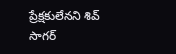ప్రేక్షకులేనని శివ్ సాగర్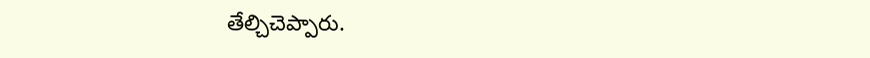తేల్చిచెప్పారు.